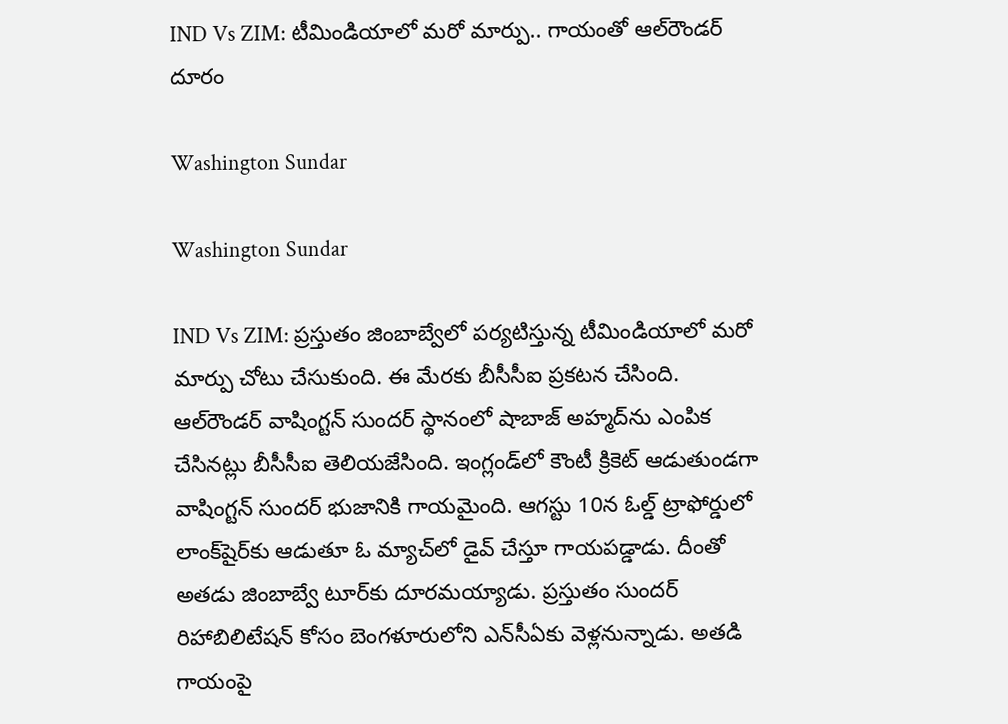IND Vs ZIM: టీమిండియాలో మరో మార్పు.. గాయంతో ఆల్‌రౌండర్ దూరం

Washington Sundar

Washington Sundar

IND Vs ZIM: ప్రస్తుతం జింబాబ్వేలో పర్యటిస్తున్న టీమిండియాలో మరో మార్పు చోటు చేసుకుంది. ఈ మేరకు బీసీసీఐ ప్రకటన చేసింది. ఆల్‌రౌండర్ వాషింగ్టన్ సుందర్ స్థానంలో షాబాజ్ అహ్మద్‌ను ఎంపిక చేసినట్లు బీసీసీఐ తెలియజేసింది. ఇంగ్లండ్‌లో కౌంటీ క్రికెట్‌ ఆడుతుండగా వాషింగ్టన్ సుందర్‌ భుజానికి గాయమైంది. ఆగస్టు 10న ఓల్డ్‌ ట్రాఫోర్డులో లాంక్‌షైర్‌కు ఆడుతూ ఓ మ్యాచ్‌లో డైవ్‌ చేస్తూ గాయపడ్డాడు. దీంతో అతడు జింబాబ్వే టూర్‌కు దూరమయ్యాడు. ప్రస్తుతం సుందర్ రిహాబిలిటేషన్ కోసం బెంగళూరులోని ఎన్‌సీఏకు వెళ్లనున్నాడు. అతడి గాయంపై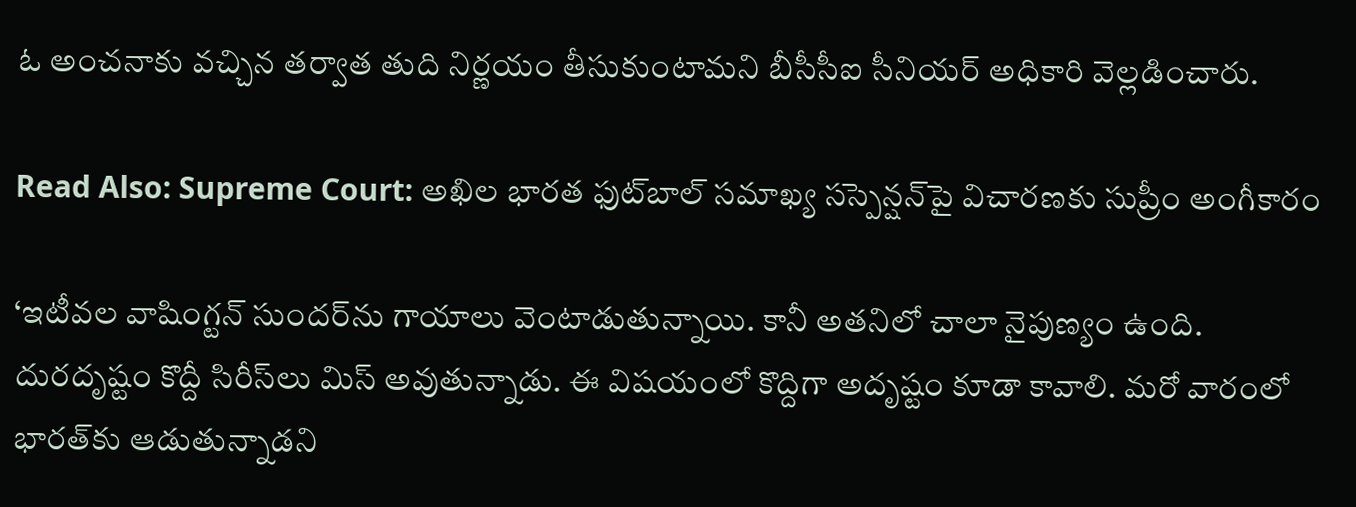ఓ అంచనాకు వచ్చిన తర్వాత తుది నిర్ణయం తీసుకుంటామని బీసీసీఐ సీనియర్ అధికారి వెల్లడించారు.

Read Also: Supreme Court: అఖిల భారత ఫుట్‌బాల్ సమాఖ్య సస్పెన్షన్‌పై విచారణకు సుప్రీం అంగీకారం

‘ఇటీవల వాషింగ్టన్ సుందర్‌ను గాయాలు వెంటాడుతున్నాయి. కానీ అతనిలో చాలా నైపుణ్యం ఉంది. దురదృష్టం కొద్దీ సిరీస్‌లు మిస్ అవుతున్నాడు. ఈ విషయంలో కొద్దిగా అదృష్టం కూడా కావాలి. మరో వారంలో భారత్‌కు ఆడుతున్నాడని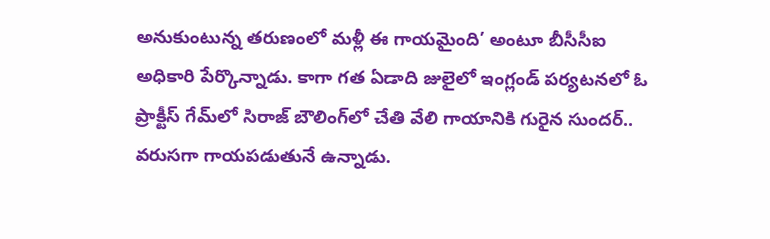అనుకుంటున్న తరుణంలో మళ్లీ ఈ గాయమైంది’ అంటూ బీసీసీఐ అధికారి పేర్కొన్నాడు. కాగా గత ఏడాది జులైలో ఇంగ్లండ్ పర్యటనలో ఓ ప్రాక్టీస్ గేమ్‌లో సిరాజ్ బౌలింగ్‌లో చేతి వేలి గాయానికి గురైన సుందర్.. వరుసగా గాయపడుతునే ఉన్నాడు.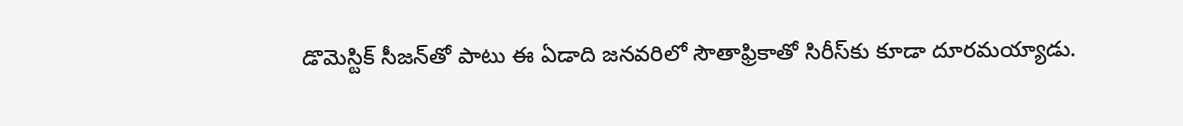డొమెస్టిక్ సీజన్‌తో పాటు ఈ ఏడాది జనవరిలో సౌతాఫ్రికాతో సిరీస్‌కు కూడా దూరమయ్యాడు.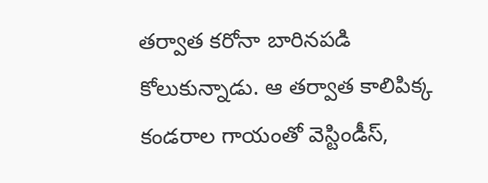తర్వాత కరోనా బారినపడి కోలుకున్నాడు. ఆ తర్వాత కాలిపిక్క కండరాల గాయంతో వెస్టిండీస్,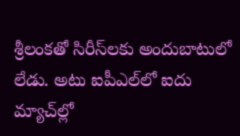శ్రీలంకతో సిరీస్‌లకు అందుబాటులో లేడు. అటు ఐపీఎల్‌లో ఐదు మ్యాచ్‌ల్లో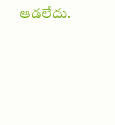ఆడలేదు.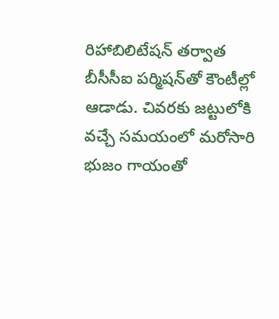రిహాబిలిటేషన్ తర్వాత బీసీసీఐ పర్మిషన్‌తో కౌంటీల్లో ఆడాడు. చివరకు జట్టులోకి వచ్చే సమయంలో మరోసారి భుజం గాయంతో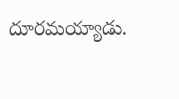దూరమయ్యాడు.